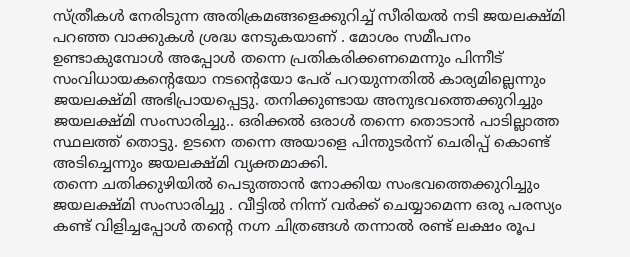സ്ത്രീകൾ നേരിടുന്ന അതിക്രമങ്ങളെക്കുറിച്ച് സീരിയൽ നടി ജയലക്ഷ്മി പറഞ്ഞ വാക്കുകൾ ശ്രദ്ധ നേടുകയാണ് . മോശം സമീപനം ഉണ്ടാകുമ്പോൾ അപ്പോൾ തന്നെ പ്രതികരിക്കണമെന്നും പിന്നീട് സംവിധായകന്റെയോ നടന്റെയോ പേര് പറയുന്നതിൽ കാര്യമില്ലെന്നും ജയലക്ഷ്മി അഭിപ്രായപ്പെട്ടു. തനിക്കുണ്ടായ അനുഭവത്തെക്കുറിച്ചും ജയലക്ഷ്മി സംസാരിച്ചു.. ഒരിക്കൽ ഒരാൾ തന്നെ തൊടാൻ പാടില്ലാത്ത സ്ഥലത്ത് തൊട്ടു. ഉടനെ തന്നെ അയാളെ പിന്തുടർന്ന് ചെരിപ്പ് കൊണ്ട് അടിച്ചെന്നും ജയലക്ഷ്മി വ്യക്തമാക്കി.
തന്നെ ചതിക്കുഴിയിൽ പെടുത്താൻ നോക്കിയ സംഭവത്തെക്കുറിച്ചും ജയലക്ഷ്മി സംസാരിച്ചു . വീട്ടിൽ നിന്ന് വർക്ക് ചെയ്യാമെന്ന ഒരു പരസ്യം കണ്ട് വിളിച്ചപ്പോൾ തന്റെ നഗ്ന ചിത്രങ്ങൾ തന്നാൽ രണ്ട് ലക്ഷം രൂപ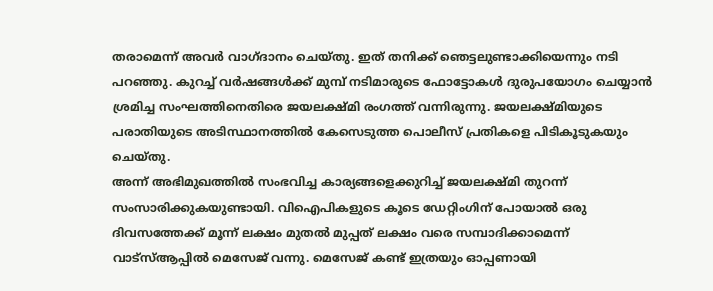തരാമെന്ന് അവർ വാഗ്ദാനം ചെയ്തു. ഇത് തനിക്ക് ഞെട്ടലുണ്ടാക്കിയെന്നും നടി പറഞ്ഞു. കുറച്ച് വർഷങ്ങൾക്ക് മുമ്പ് നടിമാരുടെ ഫോട്ടോകൾ ദുരുപയോഗം ചെയ്യാൻ ശ്രമിച്ച സംഘത്തിനെതിരെ ജയലക്ഷ്മി രംഗത്ത് വന്നിരുന്നു. ജയലക്ഷ്മിയുടെ പരാതിയുടെ അടിസ്ഥാനത്തിൽ കേസെടുത്ത പൊലീസ് പ്രതികളെ പിടികൂടുകയും ചെയ്തു.
അന്ന് അഭിമുഖത്തിൽ സംഭവിച്ച കാര്യങ്ങളെക്കുറിച്ച് ജയലക്ഷ്മി തുറന്ന് സംസാരിക്കുകയുണ്ടായി. വിഐപികളുടെ കൂടെ ഡേറ്റിംഗിന് പോയാൽ ഒരു ദിവസത്തേക്ക് മൂന്ന് ലക്ഷം മുതൽ മുപ്പത് ലക്ഷം വരെ സമ്പാദിക്കാമെന്ന് വാട്സ്ആപ്പിൽ മെസേജ് വന്നു. മെസേജ് കണ്ട് ഇത്രയും ഓപ്പണായി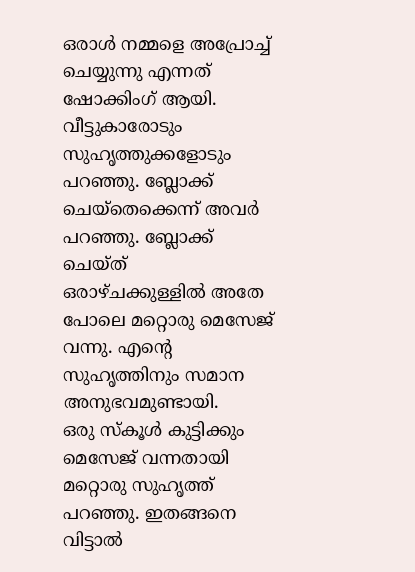ഒരാൾ നമ്മളെ അപ്രോച്ച് ചെയ്യുന്നു എന്നത് ഷോക്കിംഗ് ആയി. വീട്ടുകാരോടും സുഹൃത്തുക്കളോടും പറഞ്ഞു. ബ്ലോക്ക് ചെയ്തെക്കെന്ന് അവർ പറഞ്ഞു. ബ്ലോക്ക് ചെയ്ത് ഒരാഴ്ചക്കുള്ളിൽ അതേ പോലെ മറ്റൊരു മെസേജ് വന്നു. എന്റെ സുഹൃത്തിനും സമാന അനുഭവമുണ്ടായി.
ഒരു സ്കൂൾ കുട്ടിക്കും മെസേജ് വന്നതായി മറ്റൊരു സുഹൃത്ത് പറഞ്ഞു. ഇതങ്ങനെ വിട്ടാൽ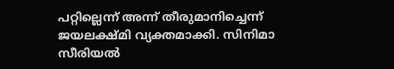പറ്റില്ലെന്ന് അന്ന് തീരുമാനിച്ചെന്ന് ജയലക്ഷ്മി വ്യക്തമാക്കി. സിനിമാ സീരിയൽ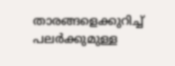താരങ്ങളെക്കുറിച്ച് പലർക്കുമുള്ള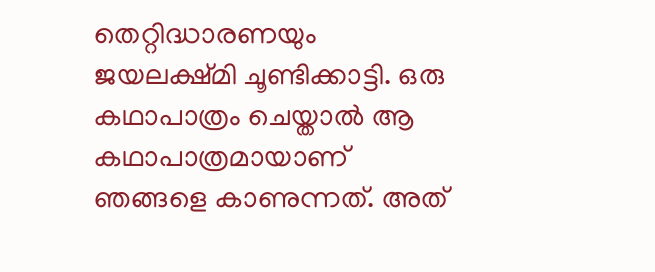തെറ്റിദ്ധാരണയും ജയലക്ഷ്മി ചൂണ്ടിക്കാട്ടി. ഒരു കഥാപാത്രം ചെയ്താൽ ആ കഥാപാത്രമായാണ് ഞങ്ങളെ കാണുന്നത്. അത്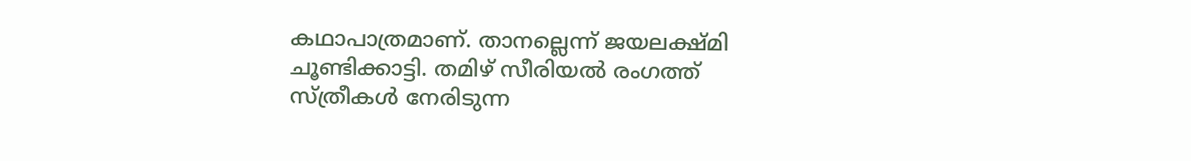കഥാപാത്രമാണ്. താനല്ലെന്ന് ജയലക്ഷ്മി ചൂണ്ടിക്കാട്ടി. തമിഴ് സീരിയൽ രംഗത്ത് സ്ത്രീകൾ നേരിടുന്ന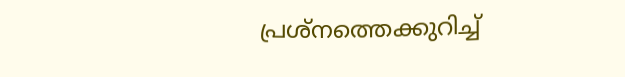പ്രശ്നത്തെക്കുറിച്ച്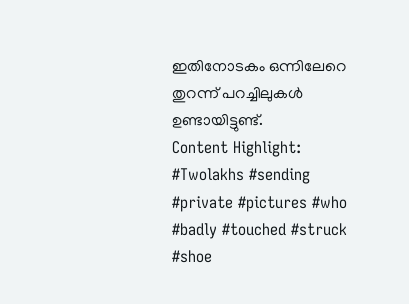ഇതിനോടകം ഒന്നിലേറെ തുറന്ന് പറച്ചിലുകൾ ഉണ്ടായിട്ടുണ്ട്.
Content Highlight: #Twolakhs #sending #private #pictures #who #badly #touched #struck #shoe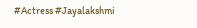#Actress #Jayalakshmi